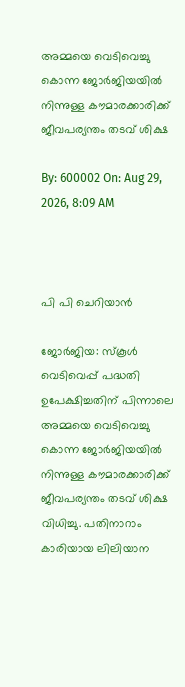അമ്മയെ വെടിവെച്ചു കൊന്ന ജോര്‍ജിയയില്‍ നിന്നുള്ള കൗമാരക്കാരിക്ക് ജീവപര്യന്തം തടവ് ശിക്ഷ

By: 600002 On: Aug 29, 2026, 8:09 AM



പി പി ചെറിയാന്‍

ജോര്‍ജിയ: സ്‌കൂള്‍ വെടിവെപ്പ് പദ്ധതി ഉപേക്ഷിച്ചതിന് പിന്നാലെ അമ്മയെ വെടിവെച്ചു കൊന്ന ജോര്‍ജിയയില്‍ നിന്നുള്ള കൗമാരക്കാരിക്ക് ജീവപര്യന്തം തടവ് ശിക്ഷ വിധിച്ചു. പതിനാറാം കാരിയായ ലിലിയാന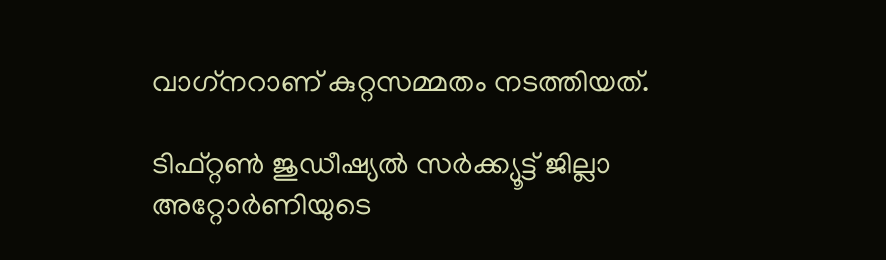വാഗ്‌നറാണ് കുറ്റസമ്മതം നടത്തിയത്.

ടിഫ്റ്റണ്‍ ജുഡീഷ്യല്‍ സര്‍ക്ക്യൂട്ട് ജില്ലാ അറ്റോര്‍ണിയുടെ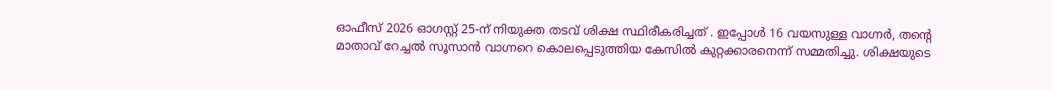ഓഫീസ് 2026 ഓഗസ്റ്റ് 25-ന് നിയുക്ത തടവ് ശിക്ഷ സ്ഥിരീകരിച്ചത് . ഇപ്പോള്‍ 16 വയസുള്ള വാഗ്നര്‍, തന്റെ മാതാവ് റേച്ചല്‍ സൂസാന്‍ വാഗ്നറെ കൊലപ്പെടുത്തിയ കേസില്‍ കുറ്റക്കാരനെന്ന് സമ്മതിച്ചു. ശിക്ഷയുടെ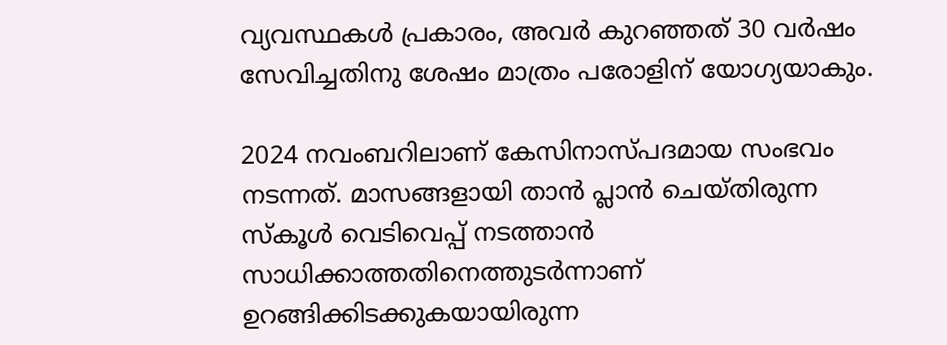വ്യവസ്ഥകള്‍ പ്രകാരം, അവര്‍ കുറഞ്ഞത് 30 വര്‍ഷം സേവിച്ചതിനു ശേഷം മാത്രം പരോളിന് യോഗ്യയാകും.

2024 നവംബറിലാണ് കേസിനാസ്പദമായ സംഭവം നടന്നത്. മാസങ്ങളായി താന്‍ പ്ലാന്‍ ചെയ്തിരുന്ന സ്‌കൂള്‍ വെടിവെപ്പ് നടത്താന്‍ സാധിക്കാത്തതിനെത്തുടര്‍ന്നാണ് ഉറങ്ങിക്കിടക്കുകയായിരുന്ന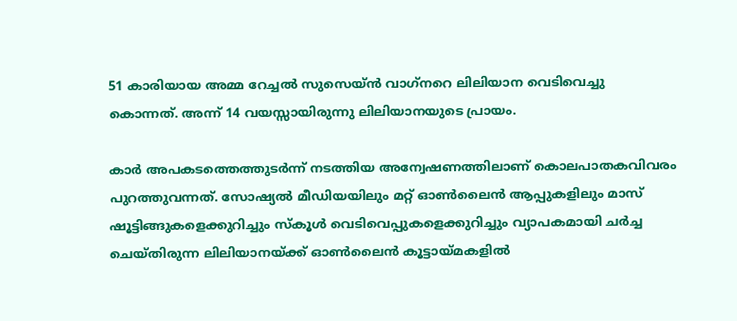51 കാരിയായ അമ്മ റേച്ചല്‍ സുസെയ്ന്‍ വാഗ്‌നറെ ലിലിയാന വെടിവെച്ചു കൊന്നത്. അന്ന് 14 വയസ്സായിരുന്നു ലിലിയാനയുടെ പ്രായം.

കാര്‍ അപകടത്തെത്തുടര്‍ന്ന് നടത്തിയ അന്വേഷണത്തിലാണ് കൊലപാതകവിവരം പുറത്തുവന്നത്. സോഷ്യല്‍ മീഡിയയിലും മറ്റ് ഓണ്‍ലൈന്‍ ആപ്പുകളിലും മാസ് ഷൂട്ടിങ്ങുകളെക്കുറിച്ചും സ്‌കൂള്‍ വെടിവെപ്പുകളെക്കുറിച്ചും വ്യാപകമായി ചര്‍ച്ച ചെയ്തിരുന്ന ലിലിയാനയ്ക്ക് ഓണ്‍ലൈന്‍ കൂട്ടായ്മകളില്‍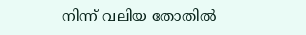നിന്ന് വലിയ തോതില്‍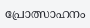പ്രോത്സാഹനം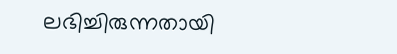ലഭിച്ചിരുന്നതായി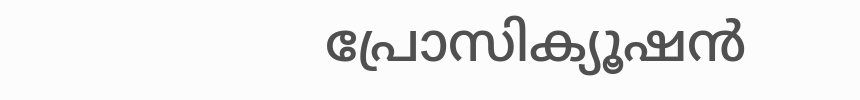പ്രോസിക്യൂഷന്‍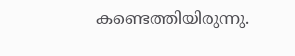കണ്ടെത്തിയിരുന്നു.